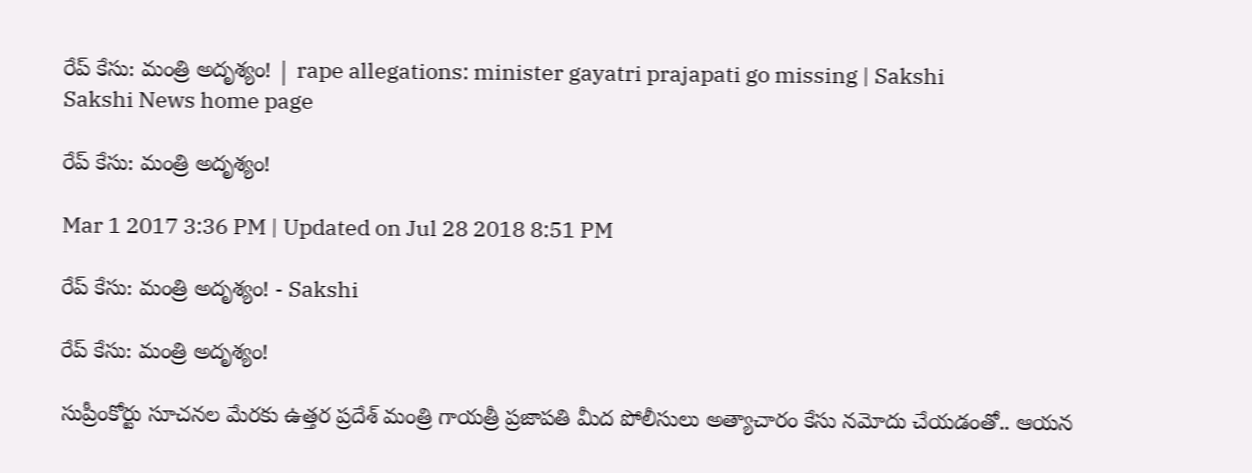రేప్ కేసు: మంత్రి అదృశ్యం! | rape allegations: minister gayatri prajapati go missing | Sakshi
Sakshi News home page

రేప్ కేసు: మంత్రి అదృశ్యం!

Mar 1 2017 3:36 PM | Updated on Jul 28 2018 8:51 PM

రేప్ కేసు: మంత్రి అదృశ్యం! - Sakshi

రేప్ కేసు: మంత్రి అదృశ్యం!

సుప్రీంకోర్టు సూచనల మేరకు ఉత్తర ప్రదేశ్ మంత్రి గాయత్రీ ప్రజాపతి మీద పోలీసులు అత్యాచారం కేసు నమోదు చేయడంతో.. ఆయన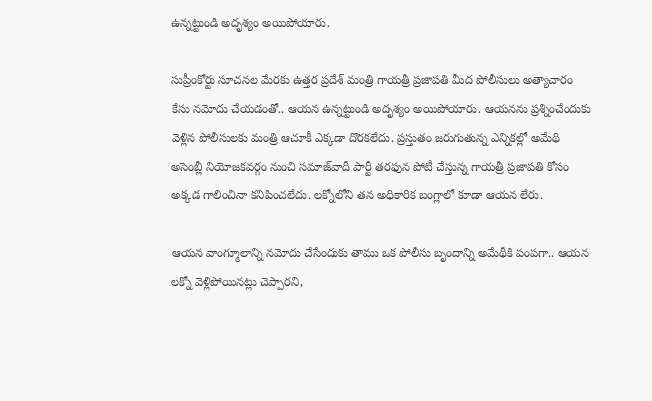ఉన్నట్టుండి అదృశ్యం అయిపోయారు.

సుప్రీంకోర్టు సూచనల మేరకు ఉత్తర ప్రదేశ్ మంత్రి గాయత్రీ ప్రజాపతి మీద పోలీసులు అత్యాచారం కేసు నమోదు చేయడంతో.. ఆయన ఉన్నట్టుండి అదృశ్యం అయిపోయారు. ఆయనను ప్రశ్నించేందుకు వెళ్లిన పోలీసులకు మంత్రి ఆచూకీ ఎక్కడా దొరకలేదు. ప్రస్తుతం జరుగుతున్న ఎన్నికల్లో అమేథి అసెంబ్లీ నియోజకవర్గం నుంచి సమాజ్‌వాదీ పార్టీ తరఫున పోటీ చేస్తున్న గాయత్రీ ప్రజాపతి కోసం అక్కడ గాలించినా కనిపించలేదు. లక్నోలోని తన అధికారిక బంగ్లాలో కూడా ఆయన లేరు.

ఆయన వాంగ్మూలాన్ని నమోదు చేసేందుకు తాము ఒక పోలీసు బృందాన్ని అమేథీకి పంపగా.. ఆయన లక్నో వెళ్లిపోయినట్లు చెప్పారని,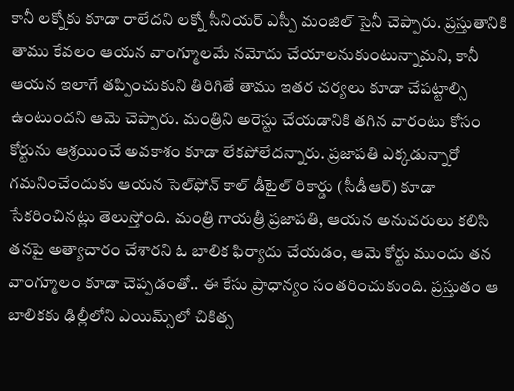కానీ లక్నోకు కూడా రాలేదని లక్నో సీనియర్ ఎస్పీ మంజిల్ సైనీ చెప్పారు. ప్రస్తుతానికి తాము కేవలం ఆయన వాంగ్మూలమే నమోదు చేయాలనుకుంటున్నామని, కానీ ఆయన ఇలాగే తప్పించుకుని తిరిగితే తాము ఇతర చర్యలు కూడా చేపట్టాల్సి ఉంటుందని ఆమె చెప్పారు. మంత్రిని అరెస్టు చేయడానికి తగిన వారంటు కోసం కోర్టును ఆశ్రయించే అవకాశం కూడా లేకపోలేదన్నారు. ప్రజాపతి ఎక్కడున్నారో గమనించేందుకు ఆయన సెల్‌ఫోన్‌ కాల్ డీటైల్ రికార్డు (సీడీఆర్) కూడా సేకరించినట్లు తెలుస్తోంది. మంత్రి గాయత్రీ ప్రజాపతి, ఆయన అనుచరులు కలిసి తనపై అత్యాచారం చేశారని ఓ బాలిక ఫిర్యాదు చేయడం, ఆమె కోర్టు ముందు తన వాంగ్మూలం కూడా చెప్పడంతో.. ఈ కేసు ప్రాధాన్యం సంతరించుకుంది. ప్రస్తుతం ఆ బాలికకు ఢిల్లీలోని ఎయిమ్స్‌లో చికిత్స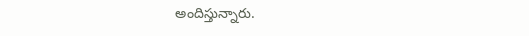అందిస్తున్నారు.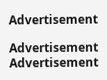Advertisement

Advertisement
Advertisement